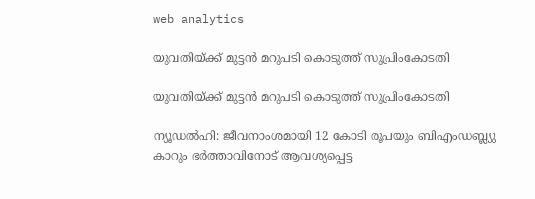web analytics

യുവതിയ്ക്ക് മുട്ടൻ മറുപടി കൊടുത്ത് സുപ്രിംകോടതി

യുവതിയ്ക്ക് മുട്ടൻ മറുപടി കൊടുത്ത് സുപ്രിംകോടതി

ന്യൂഡൽഹി: ജീവനാംശമായി 12 കോടി രൂപയും ബിഎംഡബ്ല്യു കാറും ഭർത്താവിനോട് ആവശ്യപ്പെട്ട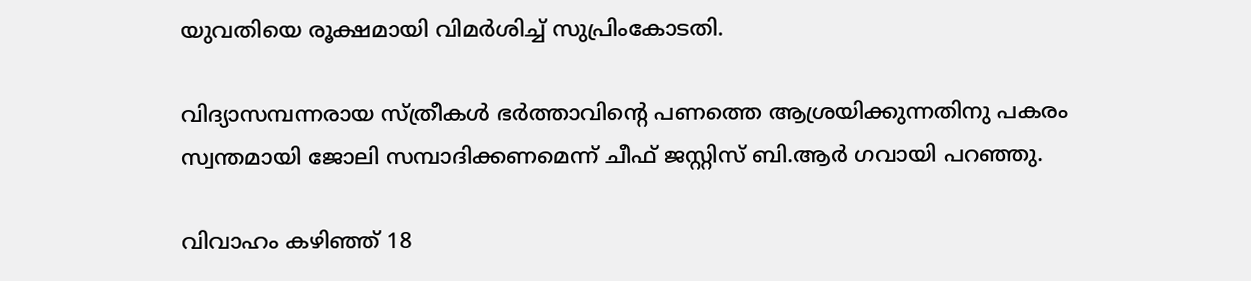യുവതിയെ രൂക്ഷമായി വിമർശിച്ച് സുപ്രിംകോടതി.

വിദ്യാസമ്പന്നരായ സ്ത്രീകൾ ഭർത്താവിന്റെ പണത്തെ ആശ്രയിക്കുന്നതിനു പകരം സ്വന്തമായി ജോലി സമ്പാദിക്കണമെന്ന് ചീഫ് ജസ്റ്റിസ് ബി.ആർ ഗവായി പറഞ്ഞു.

വിവാഹം കഴിഞ്ഞ് 18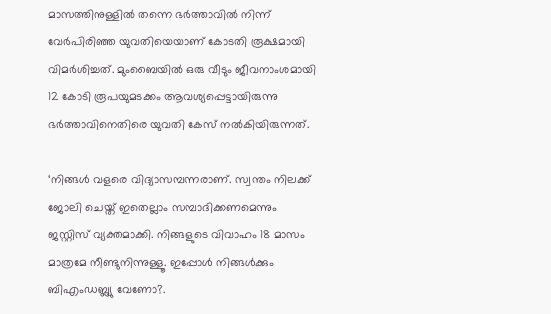മാസത്തിനുള്ളിൽ തന്നെ ഭർത്താവിൽ നിന്ന് വേർപിരിഞ്ഞ യുവതിയെയാണ് കോടതി രൂക്ഷമായി വിമർശിച്ചത്. മുംബൈയിൽ ഒരു വീടും ജീവനാംശമായി 12 കോടി രൂപയുമടക്കം ആവശ്യപ്പെട്ടായിരുന്നു ഭർത്താവിനെതിരെ യുവതി കേസ് നൽകിയിരുന്നത്.

‘നിങ്ങൾ വളരെ വിദ്യാസമ്പന്നരാണ്. സ്വന്തം നിലക്ക് ജോലി ചെയ്ത് ഇതെല്ലാം സമ്പാദിക്കണമെന്നും ജസ്റ്റിസ് വ്യക്തമാക്കി. നിങ്ങളുടെ വിവാഹം 18 മാസം മാത്രമേ നീണ്ടുനിന്നുള്ളൂ. ഇപ്പോൾ നിങ്ങൾക്കും ബിഎംഡബ്ല്യു വേണോ?.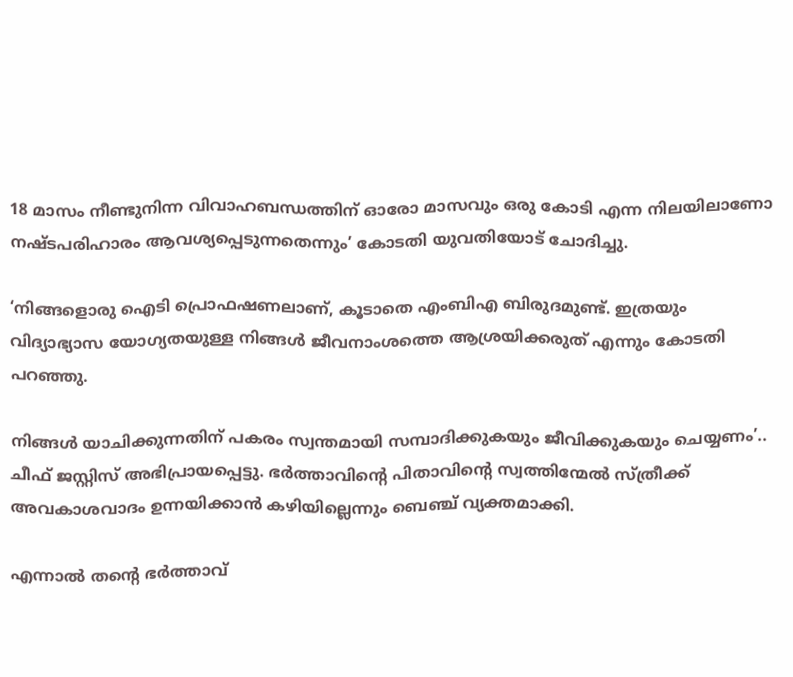18 മാസം നീണ്ടുനിന്ന വിവാഹബന്ധത്തിന് ഓരോ മാസവും ഒരു കോടി എന്ന നിലയിലാണോ നഷ്ടപരിഹാരം ആവശ്യപ്പെടുന്നതെന്നും’ കോടതി യുവതിയോട് ചോദിച്ചു.

‘നിങ്ങളൊരു ഐടി പ്രൊഫഷണലാണ്, കൂടാതെ എംബിഎ ബിരുദമുണ്ട്. ഇത്രയും വിദ്യാഭ്യാസ യോഗ്യതയുള്ള നിങ്ങൾ ജീവനാംശത്തെ ആശ്രയിക്കരുത് എന്നും കോടതി പറഞ്ഞു.

നിങ്ങൾ യാചിക്കുന്നതിന് പകരം സ്വന്തമായി സമ്പാദിക്കുകയും ജീവിക്കുകയും ചെയ്യണം’.. ചീഫ് ജസ്റ്റിസ് അഭിപ്രായപ്പെട്ടു. ഭർത്താവിന്റെ പിതാവിന്റെ സ്വത്തിന്മേൽ സ്ത്രീക്ക് അവകാശവാദം ഉന്നയിക്കാൻ കഴിയില്ലെന്നും ബെഞ്ച് വ്യക്തമാക്കി.

എന്നാൽ തന്റെ ഭർത്താവ്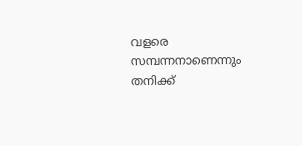വളരെ സമ്പന്നനാണെന്നും തനിക്ക്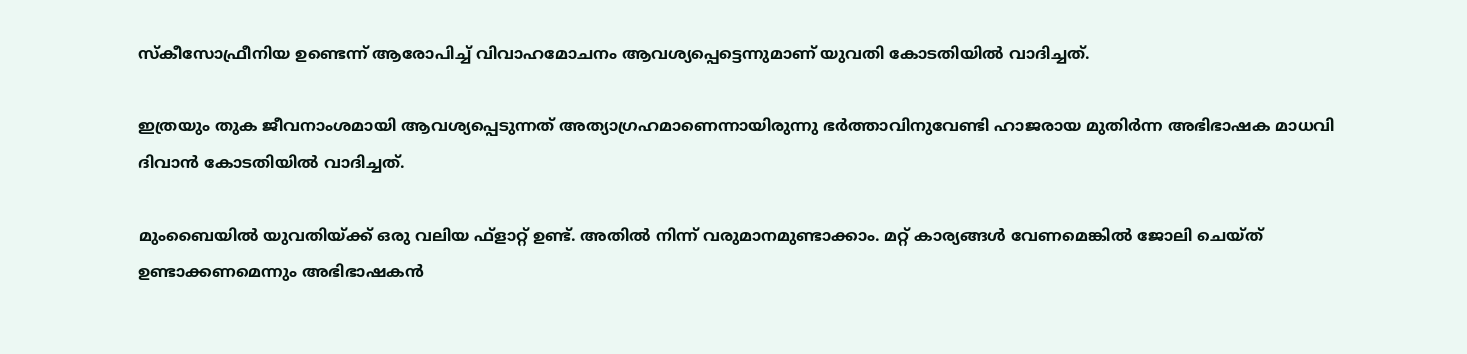സ്‌കീസോഫ്രീനിയ ഉണ്ടെന്ന് ആരോപിച്ച് വിവാഹമോചനം ആവശ്യപ്പെട്ടെന്നുമാണ് യുവതി കോടതിയിൽ വാദിച്ചത്.

ഇത്രയും തുക ജീവനാംശമായി ആവശ്യപ്പെടുന്നത് അത്യാഗ്രഹമാണെന്നായിരുന്നു ഭർത്താവിനുവേണ്ടി ഹാജരായ മുതിർന്ന അഭിഭാഷക മാധവി ദിവാൻ കോടതിയിൽ വാദിച്ചത്.

മുംബൈയില്‍ യുവതിയ്ക്ക് ഒരു വലിയ ഫ്‌ളാറ്റ് ഉണ്ട്. അതില്‍ നിന്ന് വരുമാനമുണ്ടാക്കാം. മറ്റ് കാര്യങ്ങള്‍ വേണമെങ്കില്‍ ജോലി ചെയ്ത് ഉണ്ടാക്കണമെന്നും അഭിഭാഷകൻ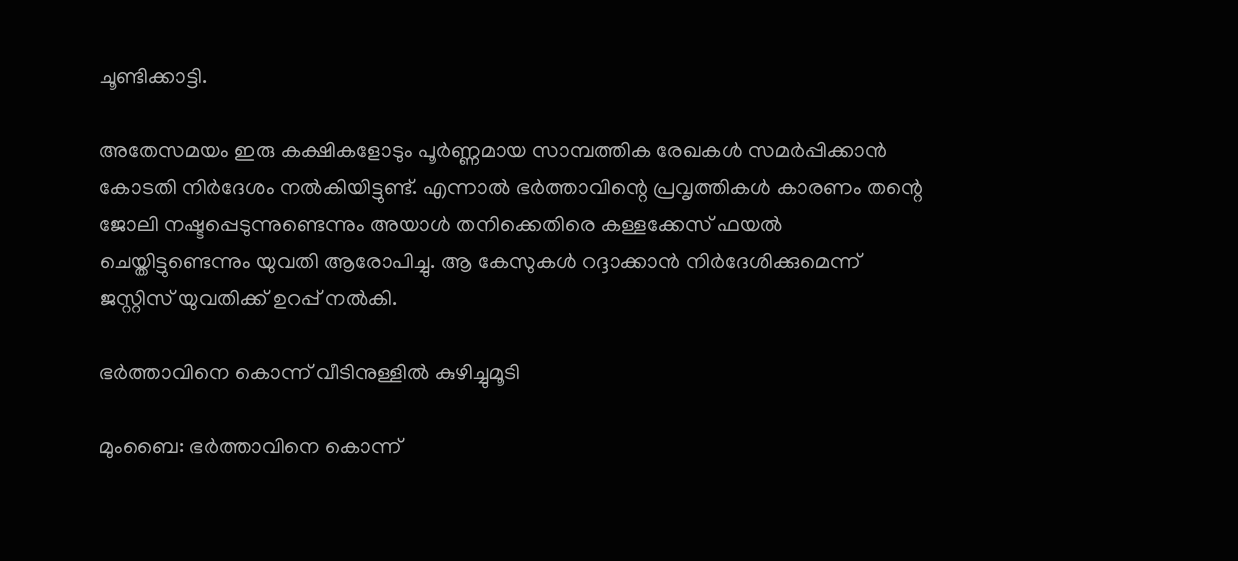ചൂണ്ടിക്കാട്ടി.

അതേസമയം ഇരു കക്ഷികളോടും പൂർണ്ണമായ സാമ്പത്തിക രേഖകൾ സമർപ്പിക്കാൻ കോടതി നിർദേശം നൽകിയിട്ടുണ്ട്. എന്നാൽ ഭർത്താവിന്റെ പ്രവൃത്തികൾ കാരണം തന്റെ ജോലി നഷ്ടപ്പെടുന്നുണ്ടെന്നും അയാൾ തനിക്കെതിരെ കള്ളക്കേസ് ഫയൽ ചെയ്തിട്ടുണ്ടെന്നും യുവതി ആരോപിച്ചു. ആ കേസുകൾ റദ്ദാക്കാൻ നിർദേശിക്കുമെന്ന് ജസ്റ്റിസ് യുവതിക്ക് ഉറപ്പ് നൽകി.

ഭർത്താവിനെ കൊന്ന് വീടിനുള്ളിൽ കുഴിച്ചുമൂടി

മുംബൈ: ഭർത്താവിനെ കൊന്ന്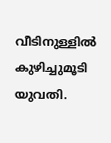വീടിനുള്ളിൽ കുഴിച്ചുമൂടി യുവതി.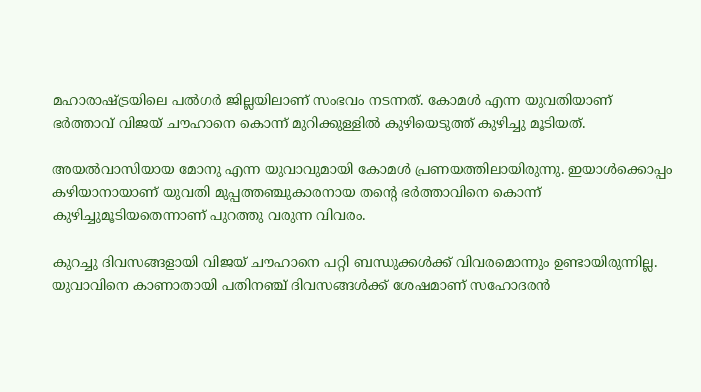മഹാരാഷ്ട്രയിലെ പൽഗർ ജില്ലയിലാണ് സംഭവം നടന്നത്. കോമൾ എന്ന യുവതിയാണ് ഭർത്താവ് വിജയ് ചൗഹാനെ കൊന്ന് മുറിക്കുള്ളിൽ കുഴിയെടുത്ത് കുഴിച്ചു മൂടിയത്.

അയൽവാസിയായ മോനു എന്ന യുവാവുമായി കോമൾ പ്രണയത്തിലായിരുന്നു. ഇയാൾക്കൊപ്പം കഴിയാനായാണ് യുവതി മുപ്പത്തഞ്ചുകാരനായ തന്റെ ഭർത്താവിനെ കൊന്ന് കുഴിച്ചുമൂടിയതെന്നാണ് പുറത്തു വരുന്ന വിവരം.

കുറച്ചു ദിവസങ്ങളായി വിജയ് ചൗഹാനെ പറ്റി ബന്ധുക്കൾക്ക് വിവരമൊന്നും ഉണ്ടായിരുന്നില്ല. യുവാവിനെ കാണാതായി പതിനഞ്ച് ദിവസങ്ങൾക്ക് ശേഷമാണ് സഹോദരൻ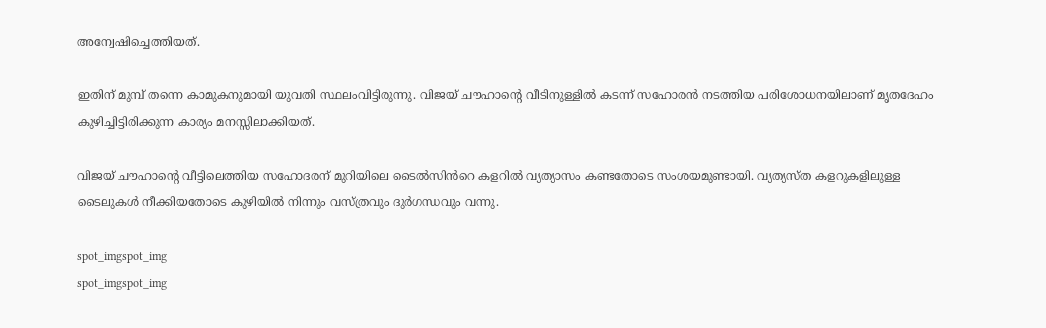അന്വേഷിച്ചെത്തിയത്.

ഇതിന് മുമ്പ് തന്നെ കാമുകനുമായി യുവതി സ്ഥലംവിട്ടിരുന്നു. വിജയ് ചൗഹാന്റെ വീടിനുള്ളിൽ കടന്ന് സഹോരൻ നടത്തിയ പരിശോധനയിലാണ് മൃതദേഹം കുഴിച്ചിട്ടിരിക്കുന്ന കാര്യം മനസ്സിലാക്കിയത്.

വിജയ് ചൗഹാന്റെ വീട്ടിലെത്തിയ സഹോദരന് മുറിയിലെ ടൈൽസിൻറെ കളറിൽ വ്യത്യാസം കണ്ടതോടെ സംശയമുണ്ടായി. വ്യത്യസ്ത കളറുകളിലുള്ള ടൈലുകൾ നീക്കിയതോടെ കുഴിയിൽ നിന്നും വസ്ത്രവും ദുർഗന്ധവും വന്നു.

spot_imgspot_img
spot_imgspot_img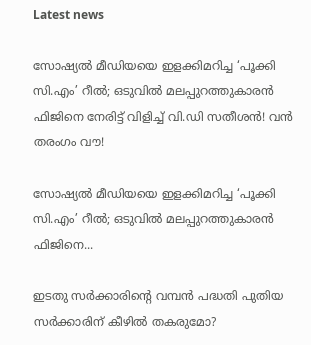Latest news

സോഷ്യൽ മീഡിയയെ ഇളക്കിമറിച്ച ‘പൂക്കി സി.എം’ റീൽ; ഒടുവിൽ മലപ്പുറത്തുകാരൻ ഫിജിനെ നേരിട്ട് വിളിച്ച് വി.ഡി സതീശൻ! വൻ തരംഗം വൗ!

സോഷ്യൽ മീഡിയയെ ഇളക്കിമറിച്ച ‘പൂക്കി സി.എം’ റീൽ; ഒടുവിൽ മലപ്പുറത്തുകാരൻ ഫിജിനെ...

ഇടതു സർക്കാരിന്റെ വമ്പൻ പദ്ധതി പുതിയ സർക്കാരിന് കീഴിൽ തകരുമോ?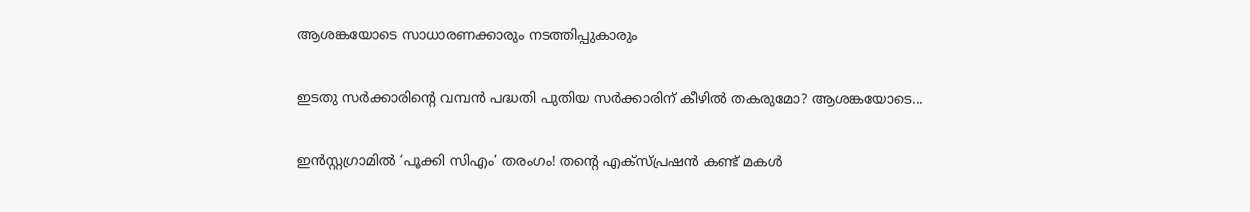ആശങ്കയോടെ സാധാരണക്കാരും നടത്തിപ്പുകാരും

ഇടതു സർക്കാരിന്റെ വമ്പൻ പദ്ധതി പുതിയ സർക്കാരിന് കീഴിൽ തകരുമോ? ആശങ്കയോടെ...

ഇൻസ്റ്റഗ്രാമിൽ ‘പൂക്കി സിഎം’ തരംഗം! തന്റെ എക്സ്പ്രഷൻ കണ്ട് മകൾ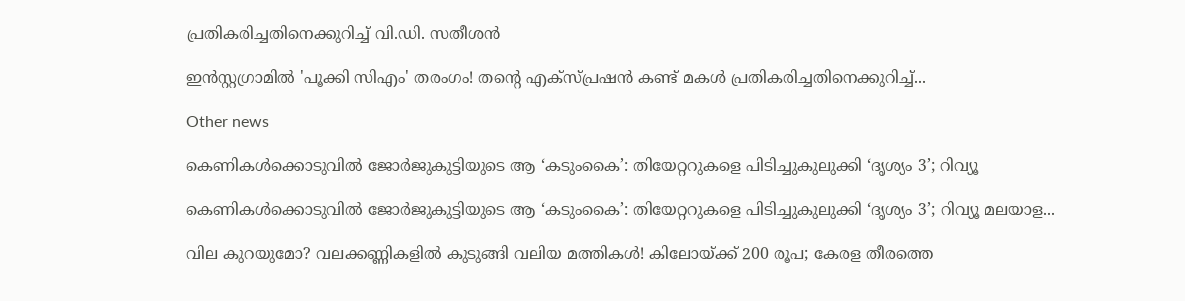പ്രതികരിച്ചതിനെക്കുറിച്ച് വി.ഡി. സതീശൻ

ഇൻസ്റ്റഗ്രാമിൽ 'പൂക്കി സിഎം' തരംഗം! തന്റെ എക്സ്പ്രഷൻ കണ്ട് മകൾ പ്രതികരിച്ചതിനെക്കുറിച്ച്...

Other news

കെണികൾക്കൊടുവിൽ ജോർജുകുട്ടിയുടെ ആ ‘കടുംകൈ’: തിയേറ്ററുകളെ പിടിച്ചുകുലുക്കി ‘ദൃശ്യം 3’; റിവ്യൂ

കെണികൾക്കൊടുവിൽ ജോർജുകുട്ടിയുടെ ആ ‘കടുംകൈ’: തിയേറ്ററുകളെ പിടിച്ചുകുലുക്കി ‘ദൃശ്യം 3’; റിവ്യൂ മലയാള...

വില കുറയുമോ? വലക്കണ്ണികളിൽ കുടുങ്ങി വലിയ മത്തികൾ! കിലോയ്ക്ക് 200 രൂപ; കേരള തീരത്തെ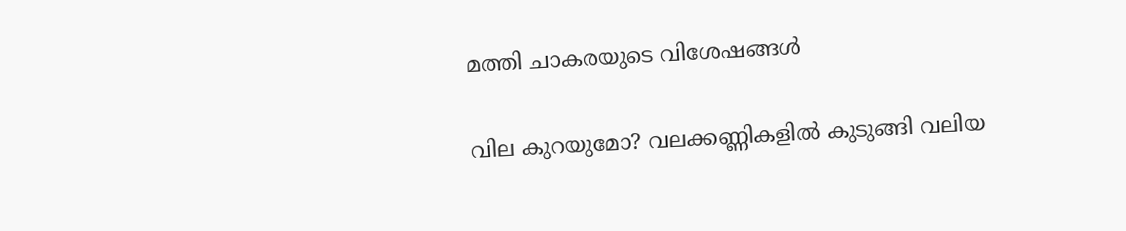മത്തി ചാകരയുടെ വിശേഷങ്ങൾ

വില കുറയുമോ? വലക്കണ്ണികളിൽ കുടുങ്ങി വലിയ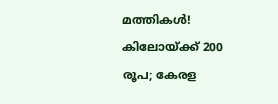മത്തികൾ! കിലോയ്ക്ക് 200 രൂപ; കേരള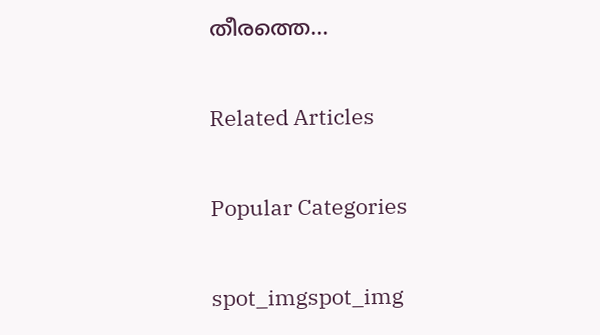തീരത്തെ...

Related Articles

Popular Categories

spot_imgspot_img